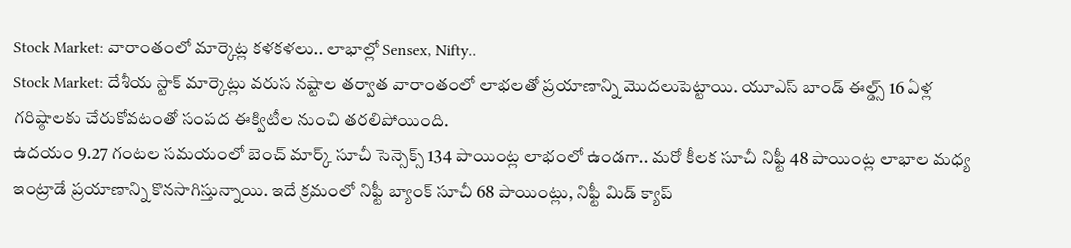Stock Market: వారాంతంలో మార్కెట్ల కళకళలు.. లాభాల్లో Sensex, Nifty..
Stock Market: దేశీయ స్టాక్ మార్కెట్లు వరుస నష్టాల తర్వాత వారాంతంలో లాభలతో ప్రయాణాన్ని మెుదలుపెట్టాయి. యూఎస్ బాండ్ ఈల్డ్స్ 16 ఏళ్ల గరిష్ఠాలకు చేరుకోవటంతో సంపద ఈక్విటీల నుంచి తరలిపోయింది.
ఉదయం 9.27 గంటల సమయంలో బెంచ్ మార్క్ సూచీ సెన్సెక్స్ 134 పాయింట్ల లాభంలో ఉండగా.. మరో కీలక సూచీ నిఫ్టీ 48 పాయింట్ల లాభాల మధ్య ఇంట్రాడే ప్రయాణాన్ని కొనసాగిస్తున్నాయి. ఇదే క్రమంలో నిఫ్టీ బ్యాంక్ సూచీ 68 పాయింట్లు, నిఫ్టీ మిడ్ క్యాప్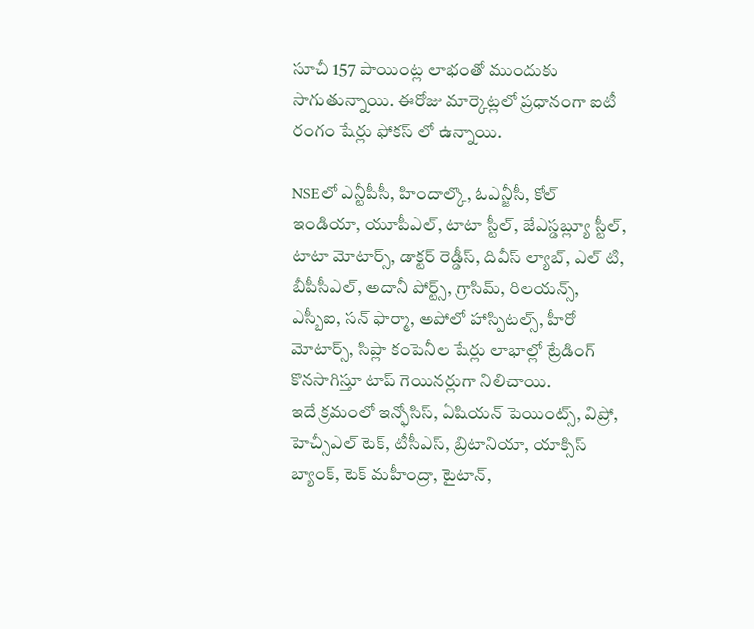సూచీ 157 పాయింట్ల లాభంతో ముందుకు సాగుతున్నాయి. ఈరోజు మార్కెట్లలో ప్రధానంగా ఐటీ రంగం షేర్లు ఫోకస్ లో ఉన్నాయి.

NSEలో ఎన్టీపీసీ, హిందాల్కొ, ఓఎన్జీసీ, కోల్ ఇండియా, యూపీఎల్, టాటా స్టీల్, జేఎస్డబ్ల్యూ స్టీల్, టాటా మోటార్స్, డాక్టర్ రెడ్డీస్, దివీస్ ల్యాబ్, ఎల్ టి, బీపీసీఎల్, అదానీ పోర్ట్స్, గ్రాసిమ్, రిలయన్స్, ఎస్బీఐ, సన్ ఫార్మా, అపోలో హాస్పిటల్స్, హీరో మోటార్స్, సిప్లా కంపెనీల షేర్లు లాభాల్లో ట్రేడింగ్ కొనసాగిస్తూ టాప్ గెయినర్లుగా నిలిచాయి.
ఇదే క్రమంలో ఇన్ఫోసిస్, ఏషియన్ పెయింట్స్, విప్రో, హెచ్సీఎల్ టెక్, టీసీఎస్, బ్రిటానియా, యాక్సిస్ బ్యాంక్, టెక్ మహీంద్రా, టైటాన్,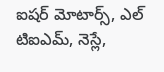ఐషర్ మోటార్స్, ఎల్ టిఐఎమ్, నెస్లే,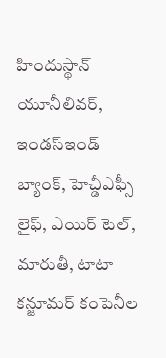హిందుస్థాన్ యూనీలివర్, ఇండస్ఇండ్ బ్యాంక్, హెచ్డీఎఫ్సీ లైఫ్, ఎయిర్ టెల్, మారుతీ, టాటా కన్జూమర్ కంపెనీల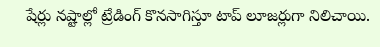షేర్లు నష్టాల్లో ట్రేడింగ్ కొనసాగిస్తూ టాప్ లూజర్లుగా నిలిచాయి.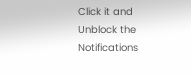Click it and Unblock the Notifications